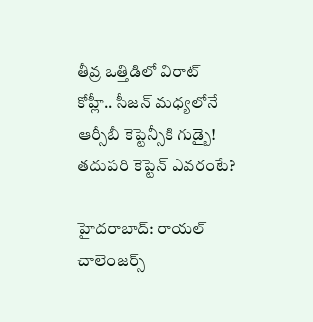తీవ్ర ఒత్తిడిలో విరాట్ కోహ్లీ.. సీజన్ మధ్యలోనే ఆర్సీబీ కెప్టెన్సీకి గుడ్బై! తదుపరి కెప్టెన్ ఎవరంటే?

హైదరాబాద్: రాయల్ చాలెంజర్స్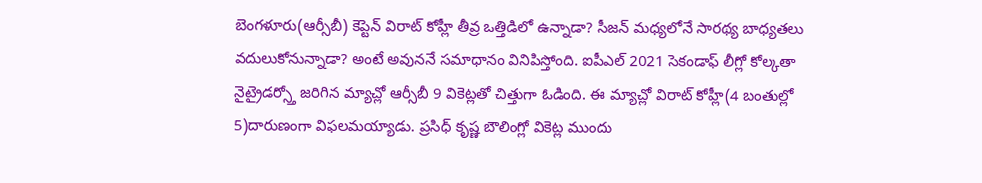బెంగళూరు(ఆర్సీబీ) కెప్టెన్ విరాట్ కోహ్లీ తీవ్ర ఒత్తిడిలో ఉన్నాడా? సీజన్ మధ్యలోనే సారథ్య బాధ్యతలు వదులుకోనున్నాడా? అంటే అవుననే సమాధానం వినిపిస్తోంది. ఐపీఎల్ 2021 సెకండాఫ్ లీగ్లో కోల్కతా నైట్రైడర్స్తో జరిగిన మ్యాచ్లో ఆర్సీబీ 9 వికెట్లతో చిత్తుగా ఓడింది. ఈ మ్యాచ్లో విరాట్ కోహ్లీ(4 బంతుల్లో 5)దారుణంగా విఫలమయ్యాడు. ప్రసిధ్ కృష్ణ బౌలింగ్లో వికెట్ల ముందు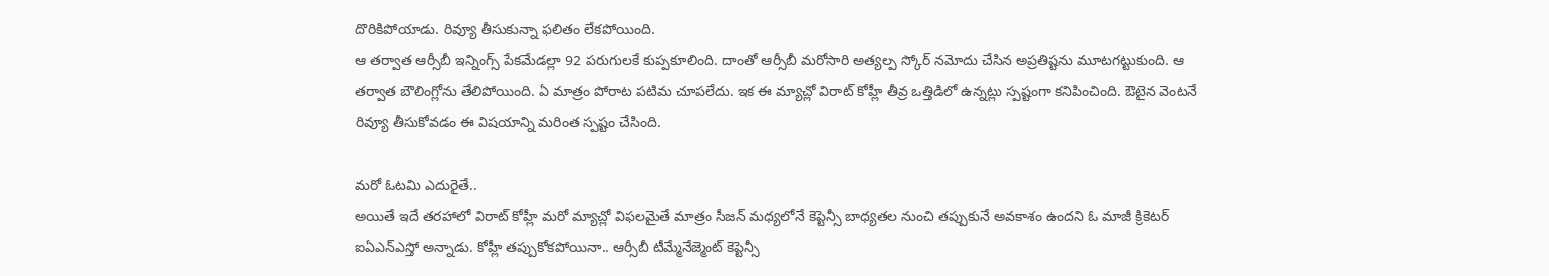దొరికిపోయాడు. రివ్యూ తీసుకున్నా ఫలితం లేకపోయింది.
ఆ తర్వాత ఆర్సీబీ ఇన్నింగ్స్ పేకమేడల్లా 92 పరుగులకే కుప్పకూలింది. దాంతో ఆర్సీబీ మరోసారి అత్యల్ప స్కోర్ నమోదు చేసిన అప్రతిష్టను మూటగట్టుకుంది. ఆ తర్వాత బౌలింగ్లోను తేలిపోయింది. ఏ మాత్రం పోరాట పటిమ చూపలేదు. ఇక ఈ మ్యాచ్లో విరాట్ కోహ్లీ తీవ్ర ఒత్తిడిలో ఉన్నట్లు స్పష్టంగా కనిపించింది. ఔటైన వెంటనే రివ్యూ తీసుకోవడం ఈ విషయాన్ని మరింత స్పష్టం చేసింది.

మరో ఓటమి ఎదురైతే..
అయితే ఇదే తరహాలో విరాట్ కోహ్లీ మరో మ్యాచ్లో విఫలమైతే మాత్రం సీజన్ మధ్యలోనే కెప్టెన్సీ బాధ్యతల నుంచి తప్పుకునే అవకాశం ఉందని ఓ మాజీ క్రికెటర్ ఐఏఎన్ఎస్తో అన్నాడు. కోహ్లీ తప్పుకోకపోయినా.. ఆర్సీబీ టీమ్మేనేజ్మెంట్ కెప్టెన్సీ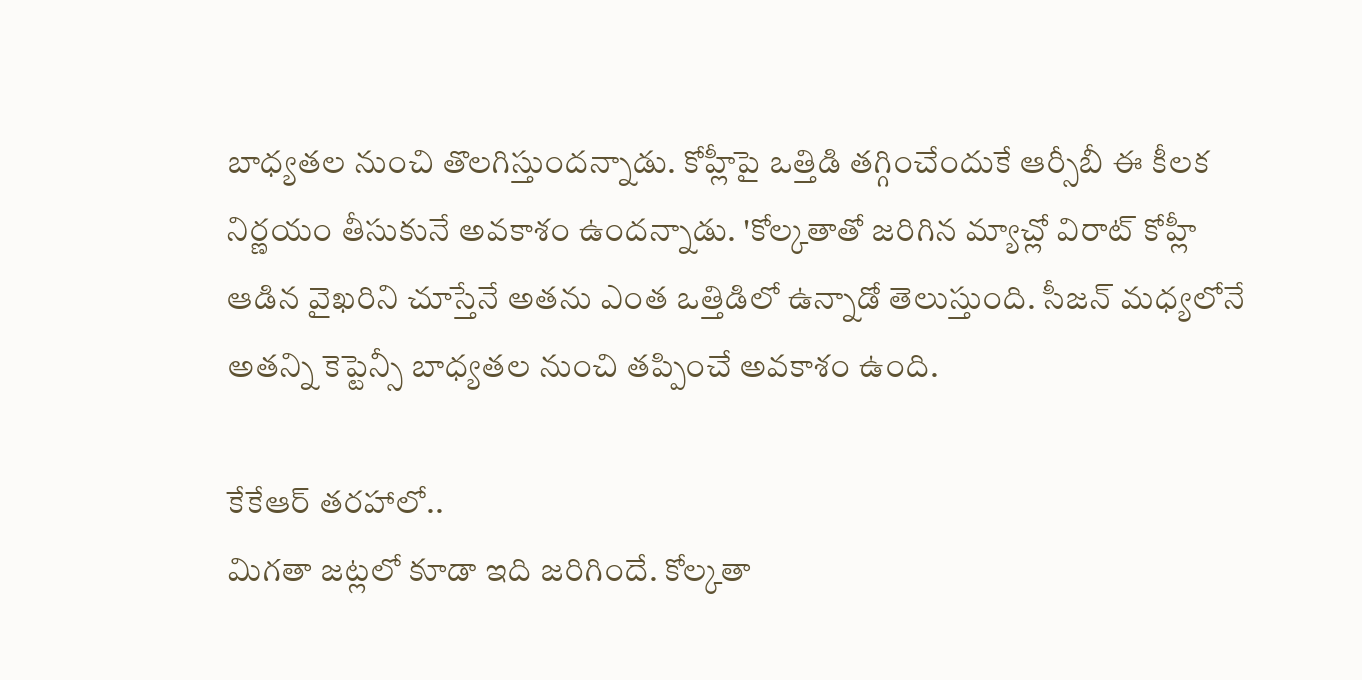బాధ్యతల నుంచి తొలగిస్తుందన్నాడు. కోహ్లీపై ఒత్తిడి తగ్గించేందుకే ఆర్సీబీ ఈ కీలక నిర్ణయం తీసుకునే అవకాశం ఉందన్నాడు. 'కోల్కతాతో జరిగిన మ్యాచ్లో విరాట్ కోహ్లీ ఆడిన వైఖరిని చూస్తేనే అతను ఎంత ఒత్తిడిలో ఉన్నాడో తెలుస్తుంది. సీజన్ మధ్యలోనే అతన్ని కెప్టెన్సీ బాధ్యతల నుంచి తప్పించే అవకాశం ఉంది.

కేకేఆర్ తరహాలో..
మిగతా జట్లలో కూడా ఇది జరిగిందే. కోల్కతా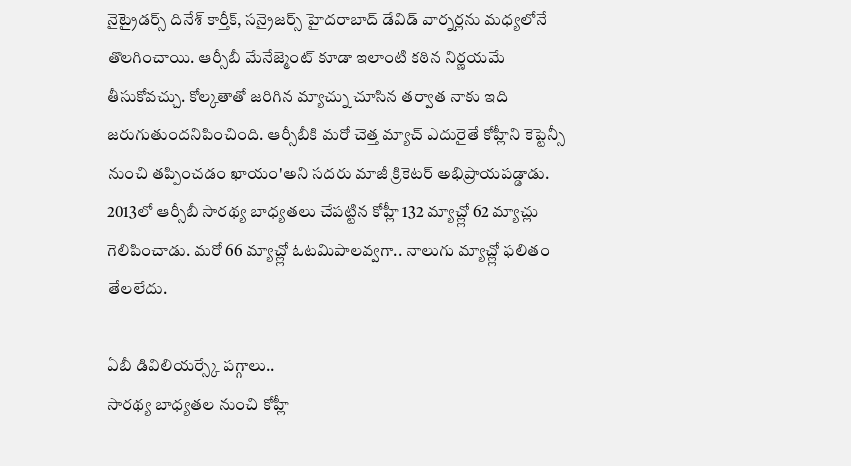నైట్రైడర్స్ దినేశ్ కార్తీక్, సన్రైజర్స్ హైదరాబాద్ డేవిడ్ వార్నర్లను మధ్యలోనే తొలగించాయి. ఆర్సీబీ మేనేజ్మెంట్ కూడా ఇలాంటి కఠిన నిర్ణయమే తీసుకోవచ్చు. కోల్కతాతో జరిగిన మ్యాచ్ను చూసిన తర్వాత నాకు ఇది జరుగుతుందనిపించింది. ఆర్సీబీకి మరో చెత్త మ్యాచ్ ఎదురైతే కోహ్లీని కెప్టెన్సీ నుంచి తప్పించడం ఖాయం'అని సదరు మాజీ క్రికెటర్ అభిప్రాయపడ్డాడు. 2013లో ఆర్సీబీ సారథ్య బాధ్యతలు చేపట్టిన కోహ్లీ 132 మ్యాచ్ల్లో 62 మ్యాచ్లు గెలిపించాడు. మరో 66 మ్యాచ్ల్లో ఓటమిపాలవ్వగా.. నాలుగు మ్యాచ్ల్లో ఫలితం తేలలేదు.

ఏబీ డివిలియర్స్కే పగ్గాలు..
సారథ్య బాధ్యతల నుంచి కోహ్లీ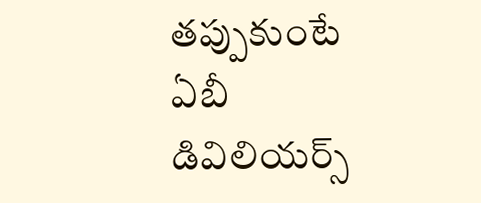తప్పుకుంటే ఏబీ డివిలియర్స్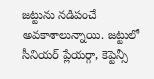జట్టును నడిపంచే అవకాశాలున్నాయి. జట్టులో సీనియర్ ప్లేయర్గా, కెప్టెన్సీ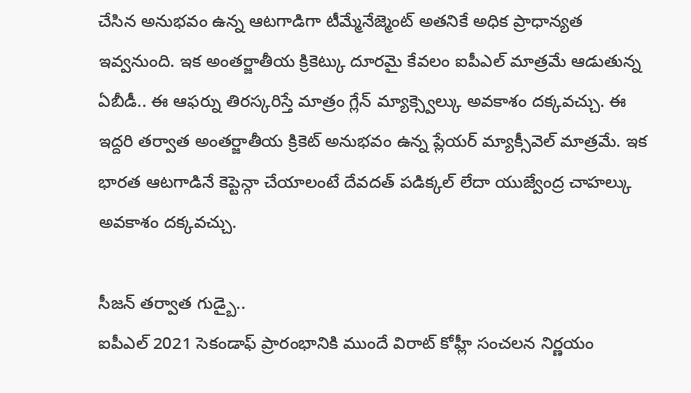చేసిన అనుభవం ఉన్న ఆటగాడిగా టీమ్మేనేజ్మెంట్ అతనికే అధిక ప్రాధాన్యత ఇవ్వనుంది. ఇక అంతర్జాతీయ క్రికెట్కు దూరమై కేవలం ఐపీఎల్ మాత్రమే ఆడుతున్న ఏబీడీ.. ఈ ఆఫర్ను తిరస్కరిస్తే మాత్రం గ్లేన్ మ్యాక్స్వెల్కు అవకాశం దక్కవచ్చు. ఈ ఇద్దరి తర్వాత అంతర్జాతీయ క్రికెట్ అనుభవం ఉన్న ప్లేయర్ మ్యాక్సీవెల్ మాత్రమే. ఇక భారత ఆటగాడినే కెప్టెన్గా చేయాలంటే దేవదత్ పడిక్కల్ లేదా యుజ్వేంద్ర చాహల్కు అవకాశం దక్కవచ్చు.

సీజన్ తర్వాత గుడ్బై..
ఐపీఎల్ 2021 సెకండాఫ్ ప్రారంభానికి ముందే విరాట్ కోహ్లీ సంచలన నిర్ణయం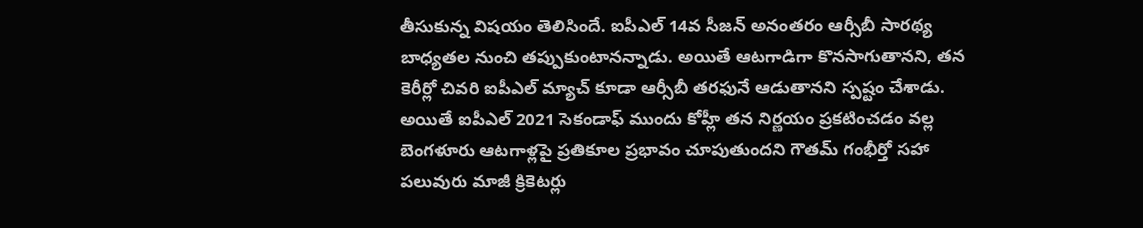తీసుకున్న విషయం తెలిసిందే. ఐపీఎల్ 14వ సీజన్ అనంతరం ఆర్సీబీ సారథ్య బాధ్యతల నుంచి తప్పుకుంటానన్నాడు. అయితే ఆటగాడిగా కొనసాగుతానని, తన కెరీర్లో చివరి ఐపీఎల్ మ్యాచ్ కూడా ఆర్సీబీ తరఫునే ఆడుతానని స్పష్టం చేశాడు. అయితే ఐపీఎల్ 2021 సెకండాఫ్ ముందు కోహ్లీ తన నిర్ణయం ప్రకటించడం వల్ల బెంగళూరు ఆటగాళ్లపై ప్రతికూల ప్రభావం చూపుతుందని గౌతమ్ గంభీర్తో సహా పలువురు మాజీ క్రికెటర్లు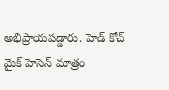అభిప్రాయపడ్డారు. హెడ్ కోచ్ మైక్ హెసెన్ మాత్రం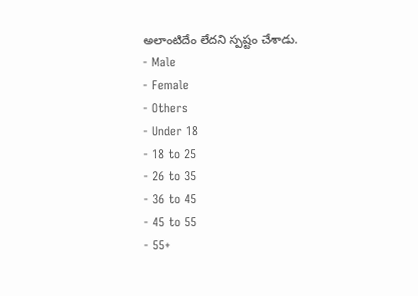అలాంటిదేం లేదని స్పష్టం చేశాడు.
- Male
- Female
- Others
- Under 18
- 18 to 25
- 26 to 35
- 36 to 45
- 45 to 55
- 55+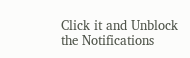Click it and Unblock the Notifications